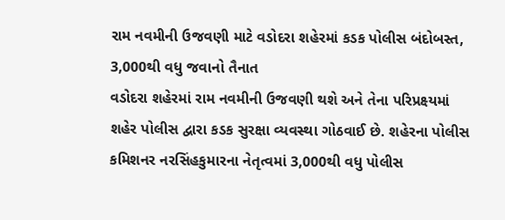રામ નવમીની ઉજવણી માટે વડોદરા શહેરમાં કડક પોલીસ બંદોબસ્ત, 3,000થી વધુ જવાનો તૈનાત
વડોદરા શહેરમાં રામ નવમીની ઉજવણી થશે અને તેના પરિપ્રક્ષ્યમાં શહેર પોલીસ દ્વારા કડક સુરક્ષા વ્યવસ્થા ગોઠવાઈ છે. શહેરના પોલીસ કમિશનર નરસિંહકુમારના નેતૃત્વમાં 3,000થી વધુ પોલીસ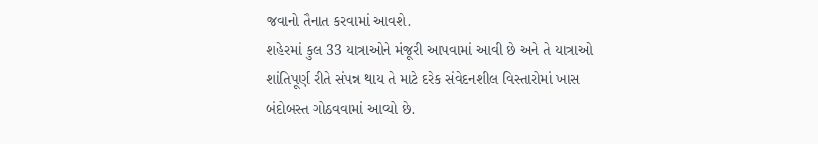જવાનો તૈનાત કરવામાં આવશે.
શહેરમાં કુલ 33 યાત્રાઓને મંજૂરી આપવામાં આવી છે અને તે યાત્રાઓ શાંતિપૂર્ણ રીતે સંપન્ન થાય તે માટે દરેક સંવેદનશીલ વિસ્તારોમાં ખાસ બંદોબસ્ત ગોઠવવામાં આવ્યો છે.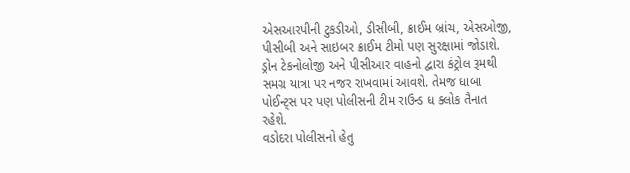એસઆરપીની ટુકડીઓ, ડીસીબી, ક્રાઈમ બ્રાંચ, એસઓજી, પીસીબી અને સાઇબર ક્રાઈમ ટીમો પણ સુરક્ષામાં જોડાશે. ડ્રોન ટેકનોલોજી અને પીસીઆર વાહનો દ્વારા કંટ્રોલ રૂમથી સમગ્ર યાત્રા પર નજર રાખવામાં આવશે. તેમજ ધાબા પોઈન્ટ્સ પર પણ પોલીસની ટીમ રાઉન્ડ ધ ક્લોક તૈનાત રહેશે.
વડોદરા પોલીસનો હેતુ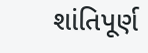શાંતિપૂર્ણ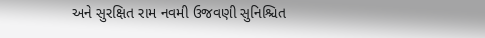અને સુરક્ષિત રામ નવમી ઉજવણી સુનિશ્ચિત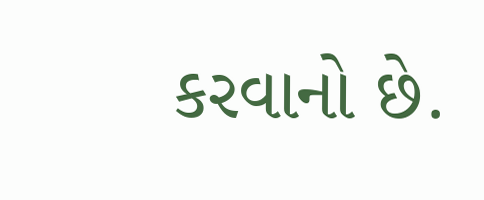કરવાનો છે.